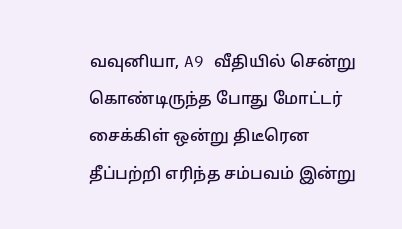வவுனியா, A9 வீதியில் சென்று கொண்டிருந்த போது மோட்டர் சைக்கிள் ஒன்று திடீரென தீப்பற்றி எரிந்த சம்பவம் இன்று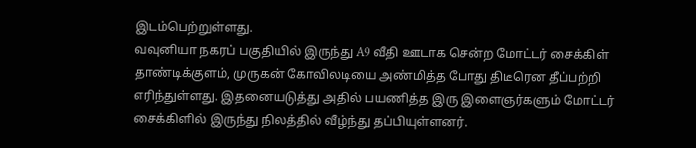இடம்பெற்றுள்ளது.
வவுனியா நகரப் பகுதியில் இருந்து A9 வீதி ஊடாக சென்ற மோட்டர் சைக்கிள் தாண்டிக்குளம், முருகன் கோவிலடியை அண்மித்த போது திடீரென தீப்பற்றி எரிந்துள்ளது. இதனையடுத்து அதில் பயணித்த இரு இளைஞர்களும் மோட்டர் சைக்கிளில் இருந்து நிலத்தில் வீழ்ந்து தப்பியுள்ளனர்.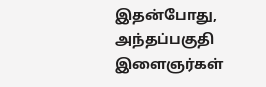இதன்போது, அந்தப்பகுதி இளைஞர்கள்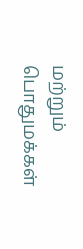மற்றும் பொதுமக்கள்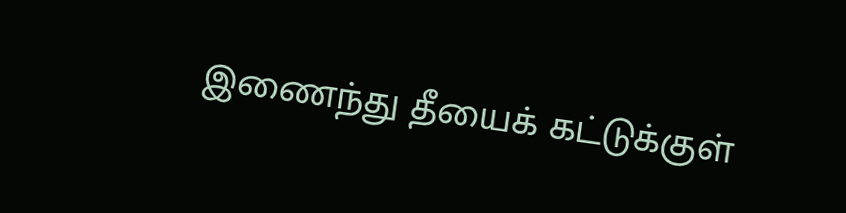இணைந்து தீயைக் கட்டுக்குள்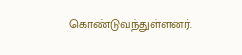கொண்டுவந்துள்ளனர்.